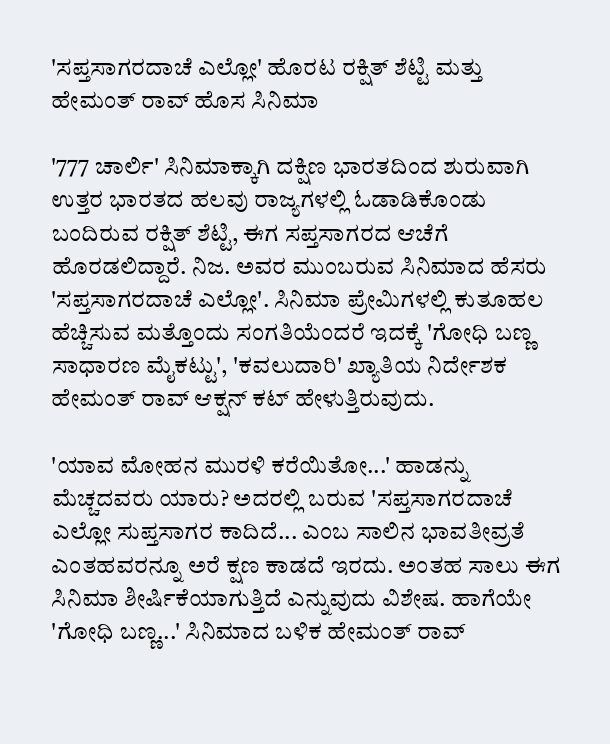'ಸಪ್ತಸಾಗರದಾಚೆ ಎಲ್ಲೋ' ಹೊರಟ ರಕ್ಷಿತ್ ಶೆಟ್ಟಿ ಮತ್ತು ಹೇಮಂತ್ ರಾವ್ ಹೊಸ ಸಿನಿಮಾ

'777 ಚಾರ್ಲಿ' ಸಿನಿಮಾಕ್ಕಾಗಿ ದಕ್ಷಿಣ ಭಾರತದಿಂದ ಶುರುವಾಗಿ ಉತ್ತರ ಭಾರತದ ಹಲವು ರಾಜ್ಯಗಳಲ್ಲಿ ಓಡಾಡಿಕೊಂಡು ಬಂದಿರುವ ರಕ್ಷಿತ್ ಶೆಟ್ಟಿ, ಈಗ ಸಪ್ತಸಾಗರದ ಆಚೆಗೆ ಹೊರಡಲಿದ್ದಾರೆ. ನಿಜ. ಅವರ ಮುಂಬರುವ ಸಿನಿಮಾದ ಹೆಸರು 'ಸಪ್ತಸಾಗರದಾಚೆ ಎಲ್ಲೋ'. ಸಿನಿಮಾ ಪ್ರೇಮಿಗಳಲ್ಲಿ ಕುತೂಹಲ ಹೆಚ್ಚಿಸುವ ಮತ್ತೊಂದು ಸಂಗತಿಯೆಂದರೆ ಇದಕ್ಕೆ 'ಗೋಧಿ ಬಣ್ಣ ಸಾಧಾರಣ ಮೈಕಟ್ಟು', 'ಕವಲುದಾರಿ' ಖ್ಯಾತಿಯ ನಿರ್ದೇಶಕ ಹೇಮಂತ್ ರಾವ್ ಆಕ್ಷನ್ ಕಟ್ ಹೇಳುತ್ತಿರುವುದು.

'ಯಾವ ಮೋಹನ ಮುರಳಿ ಕರೆಯಿತೋ...' ಹಾಡನ್ನು ಮೆಚ್ಚದವರು ಯಾರು? ಅದರಲ್ಲಿ ಬರುವ 'ಸಪ್ತಸಾಗರದಾಚೆ ಎಲ್ಲೋ ಸುಪ್ತಸಾಗರ ಕಾದಿದೆ... ಎಂಬ ಸಾಲಿನ ಭಾವತೀವ್ರತೆ ಎಂತಹವರನ್ನೂ ಅರೆ ಕ್ಷಣ ಕಾಡದೆ ಇರದು. ಅಂತಹ ಸಾಲು ಈಗ ಸಿನಿಮಾ ಶೀರ್ಷಿಕೆಯಾಗುತ್ತಿದೆ ಎನ್ನುವುದು ವಿಶೇಷ. ಹಾಗೆಯೇ 'ಗೋಧಿ ಬಣ್ಣ...' ಸಿನಿಮಾದ ಬಳಿಕ ಹೇಮಂತ್ ರಾವ್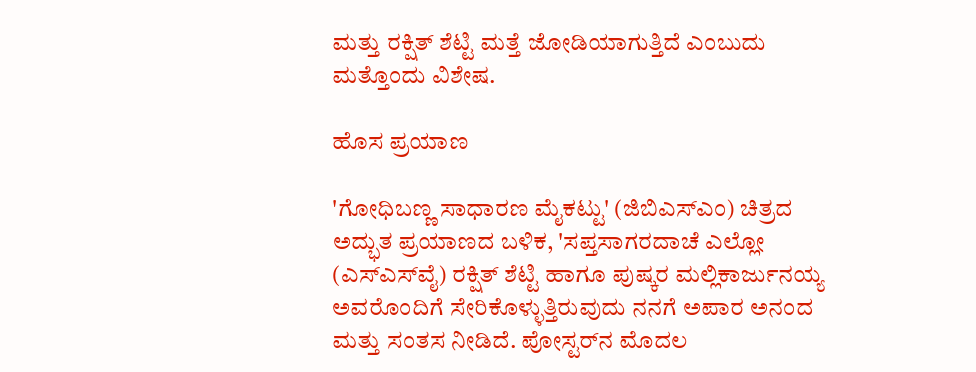ಮತ್ತು ರಕ್ಷಿತ್ ಶೆಟ್ಟಿ ಮತ್ತೆ ಜೋಡಿಯಾಗುತ್ತಿದೆ ಎಂಬುದು ಮತ್ತೊಂದು ವಿಶೇಷ.

ಹೊಸ ಪ್ರಯಾಣ

'ಗೋಧಿಬಣ್ಣ ಸಾಧಾರಣ ಮೈಕಟ್ಟು' (ಜಿಬಿಎಸ್‌ಎಂ) ಚಿತ್ರದ ಅದ್ಭುತ ಪ್ರಯಾಣದ ಬಳಿಕ, 'ಸಪ್ತಸಾಗರದಾಚೆ ಎಲ್ಲೋ (ಎಸ್‌ಎಸ್‌ವೈ) ರಕ್ಷಿತ್ ಶೆಟ್ಟಿ ಹಾಗೂ ಪುಷ್ಕರ ಮಲ್ಲಿಕಾರ್ಜುನಯ್ಯ ಅವರೊಂದಿಗೆ ಸೇರಿಕೊಳ್ಳುತ್ತಿರುವುದು ನನಗೆ ಅಪಾರ ಅನಂದ ಮತ್ತು ಸಂತಸ ನೀಡಿದೆ. ಪೋಸ್ಟರ್‌ನ ಮೊದಲ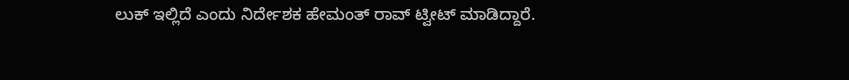ಲುಕ್ ಇಲ್ಲಿದೆ ಎಂದು ನಿರ್ದೇಶಕ ಹೇಮಂತ್ ರಾವ್ ಟ್ವೀಟ್ ಮಾಡಿದ್ದಾರೆ.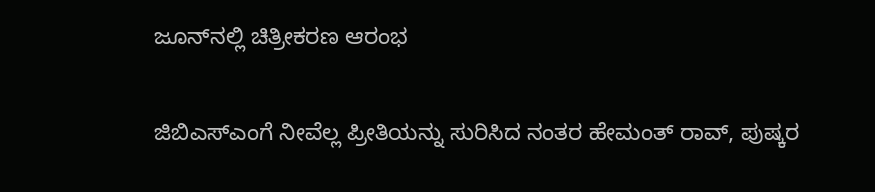ಜೂನ್‌ನಲ್ಲಿ ಚಿತ್ರೀಕರಣ ಆರಂಭ

ಜಿಬಿಎಸ್‌ಎಂಗೆ ನೀವೆಲ್ಲ ಪ್ರೀತಿಯನ್ನು ಸುರಿಸಿದ ನಂತರ ಹೇಮಂತ್ ರಾವ್, ಪುಷ್ಕರ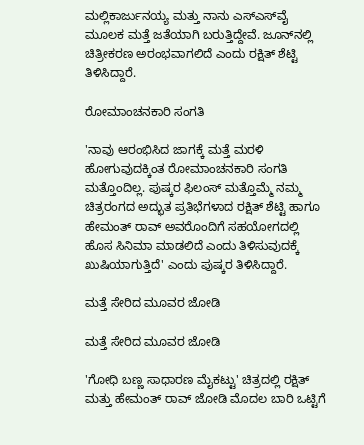ಮಲ್ಲಿಕಾರ್ಜುನಯ್ಯ ಮತ್ತು ನಾನು ಎಸ್‌ಎಸ್‌ವೈ ಮೂಲಕ ಮತ್ತೆ ಜತೆಯಾಗಿ ಬರುತ್ತಿದ್ದೇವೆ. ಜೂನ್‌ನಲ್ಲಿ ಚಿತ್ರೀಕರಣ ಅರಂಭವಾಗಲಿದೆ ಎಂದು ರಕ್ಷಿತ್ ಶೆಟ್ಟಿ ತಿಳಿಸಿದ್ದಾರೆ.

ರೋಮಾಂಚನಕಾರಿ ಸಂಗತಿ

'ನಾವು ಆರಂಭಿಸಿದ ಜಾಗಕ್ಕೆ ಮತ್ತೆ ಮರಳಿ ಹೋಗುವುದಕ್ಕಿಂತ ರೋಮಾಂಚನಕಾರಿ ಸಂಗತಿ ಮತ್ತೊಂದಿಲ್ಲ. ಪುಷ್ಕರ ಫಿಲಂಸ್ ಮತ್ತೊಮ್ಮೆ ನಮ್ಮ ಚಿತ್ರರಂಗದ ಅದ್ಭುತ ಪ್ರತಿಭೆಗಳಾದ ರಕ್ಷಿತ್ ಶೆಟ್ಟಿ ಹಾಗೂ ಹೇಮಂತ್ ರಾವ್ ಅವರೊಂದಿಗೆ ಸಹಯೋಗದಲ್ಲಿ ಹೊಸ ಸಿನಿಮಾ ಮಾಡಲಿದೆ ಎಂದು ತಿಳಿಸುವುದಕ್ಕೆ ಖುಷಿಯಾಗುತ್ತಿದೆ' ಎಂದು ಪುಷ್ಕರ ತಿಳಿಸಿದ್ದಾರೆ.

ಮತ್ತೆ ಸೇರಿದ ಮೂವರ ಜೋಡಿ

ಮತ್ತೆ ಸೇರಿದ ಮೂವರ ಜೋಡಿ

'ಗೋಧಿ ಬಣ್ಣ ಸಾಧಾರಣ ಮೈಕಟ್ಟು' ಚಿತ್ರದಲ್ಲಿ ರಕ್ಷಿತ್ ಮತ್ತು ಹೇಮಂತ್ ರಾವ್ ಜೋಡಿ ಮೊದಲ ಬಾರಿ ಒಟ್ಟಿಗೆ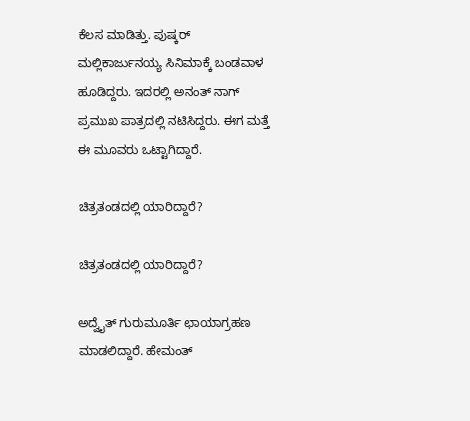ಕೆಲಸ ಮಾಡಿತ್ತು. ಪುಷ್ಕರ್ ಮಲ್ಲಿಕಾರ್ಜುನಯ್ಯ ಸಿನಿಮಾಕ್ಕೆ ಬಂಡವಾಳ ಹೂಡಿದ್ದರು. ಇದರಲ್ಲಿ ಅನಂತ್ ನಾಗ್ ಪ್ರಮುಖ ಪಾತ್ರದಲ್ಲಿ ನಟಿಸಿದ್ದರು. ಈಗ ಮತ್ತೆ ಈ ಮೂವರು ಒಟ್ಟಾಗಿದ್ದಾರೆ.

ಚಿತ್ರತಂಡದಲ್ಲಿ ಯಾರಿದ್ದಾರೆ?

ಚಿತ್ರತಂಡದಲ್ಲಿ ಯಾರಿದ್ದಾರೆ?

ಅದ್ವೈತ್ ಗುರುಮೂರ್ತಿ ಛಾಯಾಗ್ರಹಣ ಮಾಡಲಿದ್ದಾರೆ. ಹೇಮಂತ್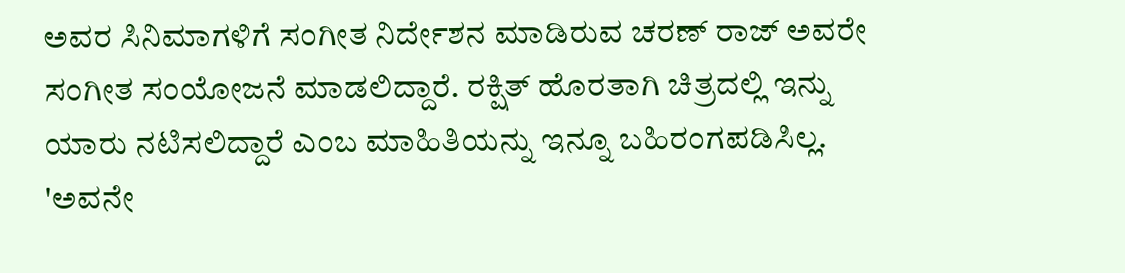ಅವರ ಸಿನಿಮಾಗಳಿಗೆ ಸಂಗೀತ ನಿರ್ದೇಶನ ಮಾಡಿರುವ ಚರಣ್ ರಾಜ್ ಅವರೇ ಸಂಗೀತ ಸಂಯೋಜನೆ ಮಾಡಲಿದ್ದಾರೆ. ರಕ್ಷಿತ್ ಹೊರತಾಗಿ ಚಿತ್ರದಲ್ಲಿ ಇನ್ನು ಯಾರು ನಟಿಸಲಿದ್ದಾರೆ ಎಂಬ ಮಾಹಿತಿಯನ್ನು ಇನ್ನೂ ಬಹಿರಂಗಪಡಿಸಿಲ್ಲ. 'ಅವನೇ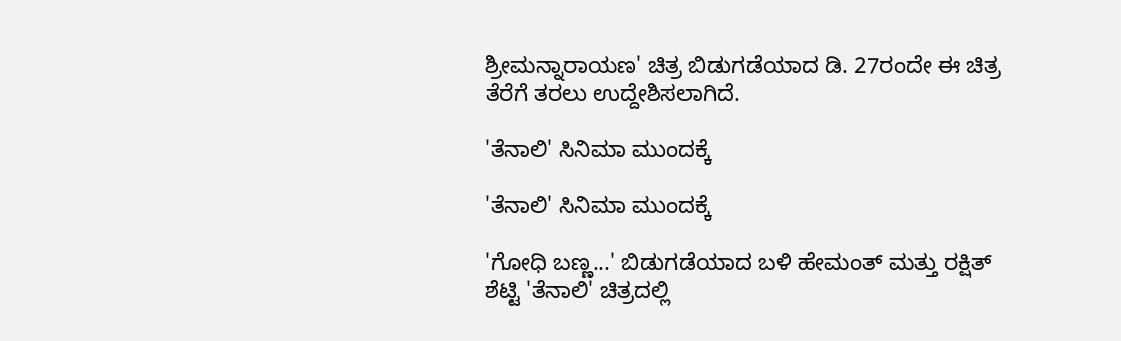ಶ್ರೀಮನ್ನಾರಾಯಣ' ಚಿತ್ರ ಬಿಡುಗಡೆಯಾದ ಡಿ. 27ರಂದೇ ಈ ಚಿತ್ರ ತೆರೆಗೆ ತರಲು ಉದ್ದೇಶಿಸಲಾಗಿದೆ.

'ತೆನಾಲಿ' ಸಿನಿಮಾ ಮುಂದಕ್ಕೆ

'ತೆನಾಲಿ' ಸಿನಿಮಾ ಮುಂದಕ್ಕೆ

'ಗೋಧಿ ಬಣ್ಣ...' ಬಿಡುಗಡೆಯಾದ ಬಳಿ ಹೇಮಂತ್ ಮತ್ತು ರಕ್ಷಿತ್ ಶೆಟ್ಟಿ 'ತೆನಾಲಿ' ಚಿತ್ರದಲ್ಲಿ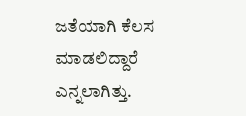ಜತೆಯಾಗಿ ಕೆಲಸ ಮಾಡಲಿದ್ದಾರೆ ಎನ್ನಲಾಗಿತ್ತು.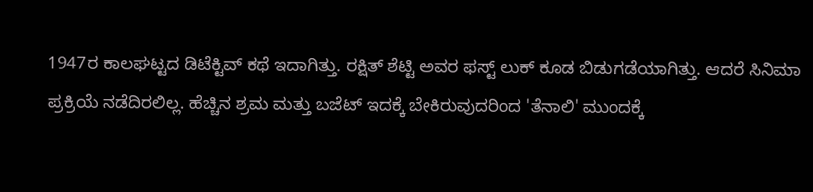1947ರ ಕಾಲಘಟ್ಟದ ಡಿಟೆಕ್ಟಿವ್ ಕಥೆ ಇದಾಗಿತ್ತು. ರಕ್ಷಿತ್ ಶೆಟ್ಟಿ ಅವರ ಫಸ್ಟ್ ಲುಕ್ ಕೂಡ ಬಿಡುಗಡೆಯಾಗಿತ್ತು. ಆದರೆ ಸಿನಿಮಾ ಪ್ರಕ್ರಿಯೆ ನಡೆದಿರಲಿಲ್ಲ. ಹೆಚ್ಚಿನ ಶ್ರಮ ಮತ್ತು ಬಜೆಟ್ ಇದಕ್ಕೆ ಬೇಕಿರುವುದರಿಂದ 'ತೆನಾಲಿ' ಮುಂದಕ್ಕೆ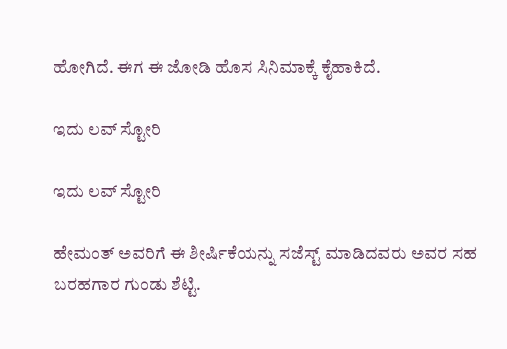ಹೋಗಿದೆ. ಈಗ ಈ ಜೋಡಿ ಹೊಸ ಸಿನಿಮಾಕ್ಕೆ ಕೈಹಾಕಿದೆ.

ಇದು ಲವ್ ಸ್ಟೋರಿ

ಇದು ಲವ್ ಸ್ಟೋರಿ

ಹೇಮಂತ್ ಅವರಿಗೆ ಈ ಶೀರ್ಷಿಕೆಯನ್ನು ಸಜೆಸ್ಟ್ ಮಾಡಿದವರು ಅವರ ಸಹ ಬರಹಗಾರ ಗುಂಡು ಶೆಟ್ಟಿ.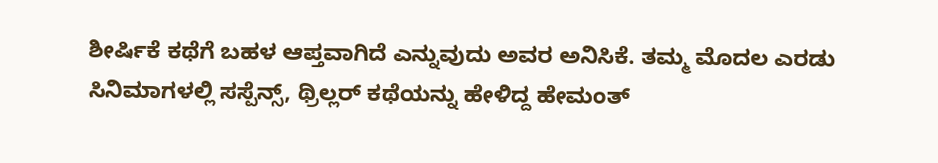ಶೀರ್ಷಿಕೆ ಕಥೆಗೆ ಬಹಳ ಆಪ್ತವಾಗಿದೆ ಎನ್ನುವುದು ಅವರ ಅನಿಸಿಕೆ. ತಮ್ಮ ಮೊದಲ ಎರಡು ಸಿನಿಮಾಗಳಲ್ಲಿ ಸಸ್ಪೆನ್ಸ್, ಥ್ರಿಲ್ಲರ್ ಕಥೆಯನ್ನು ಹೇಳಿದ್ದ ಹೇಮಂತ್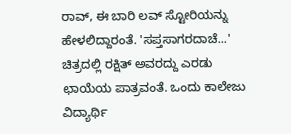ರಾವ್, ಈ ಬಾರಿ ಲವ್ ಸ್ಟೋರಿಯನ್ನು ಹೇಳಲಿದ್ದಾರಂತೆ. 'ಸಪ್ತಸಾಗರದಾಚೆ...' ಚಿತ್ರದಲ್ಲಿ ರಕ್ಷಿತ್ ಅವರದ್ದು ಎರಡು ಛಾಯೆಯ ಪಾತ್ರವಂತೆ. ಒಂದು ಕಾಲೇಜು ವಿದ್ಯಾರ್ಥಿ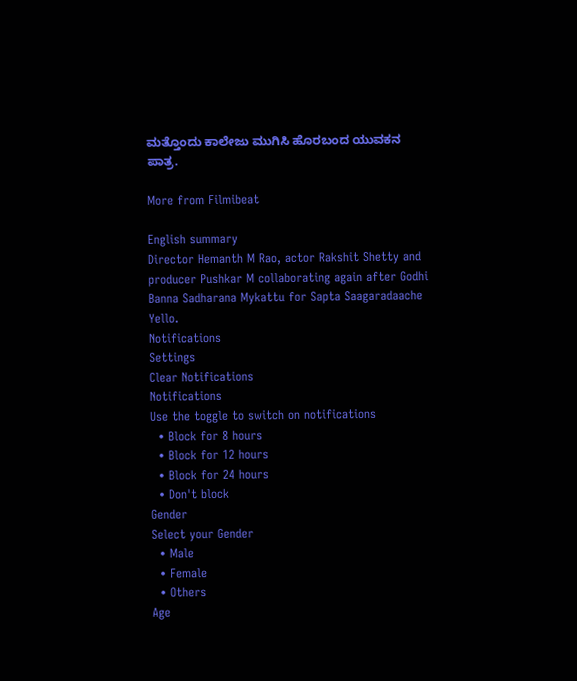ಮತ್ತೊಂದು ಕಾಲೇಜು ಮುಗಿಸಿ ಹೊರಬಂದ ಯುವಕನ ಪಾತ್ರ.

More from Filmibeat

English summary
Director Hemanth M Rao, actor Rakshit Shetty and producer Pushkar M collaborating again after Godhi Banna Sadharana Mykattu for Sapta Saagaradaache Yello.
Notifications
Settings
Clear Notifications
Notifications
Use the toggle to switch on notifications
  • Block for 8 hours
  • Block for 12 hours
  • Block for 24 hours
  • Don't block
Gender
Select your Gender
  • Male
  • Female
  • Others
Age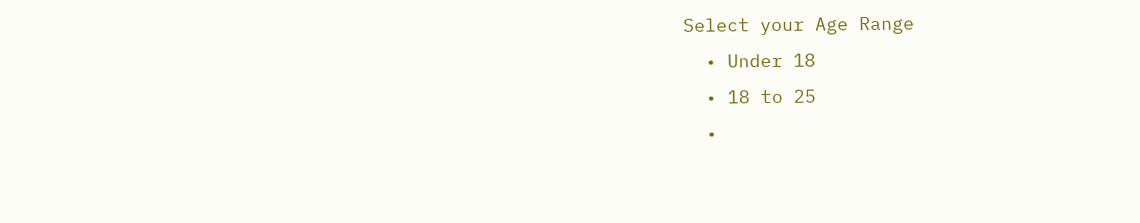Select your Age Range
  • Under 18
  • 18 to 25
  •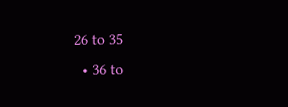26 to 35
  • 36 to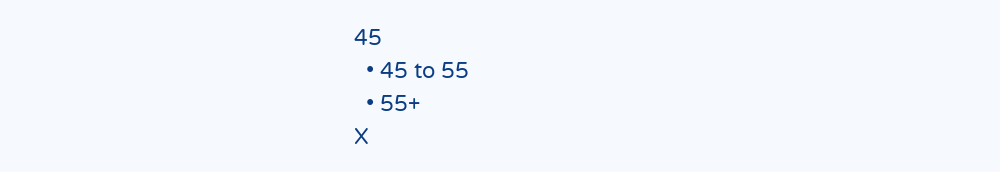45
  • 45 to 55
  • 55+
X